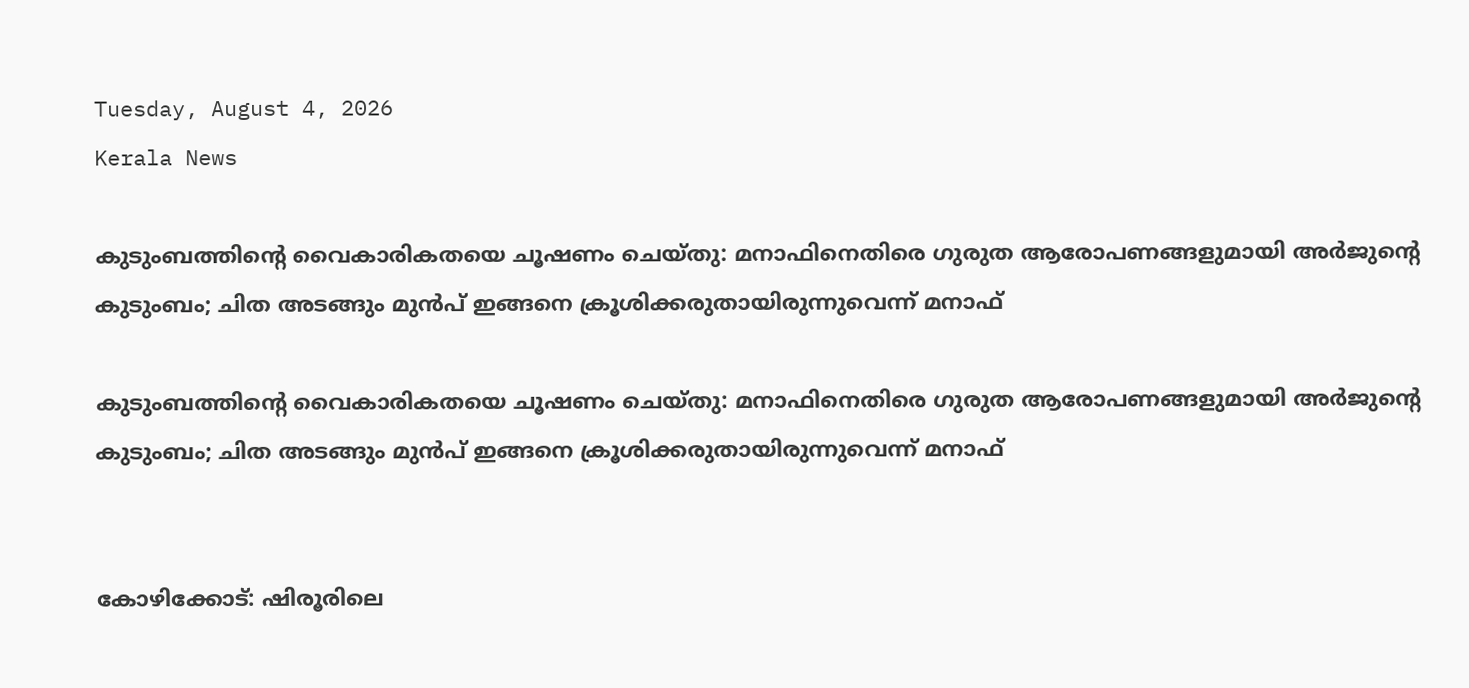Tuesday, August 4, 2026
Kerala News

കുടുംബത്തിന്റെ വൈകാരികതയെ ചൂഷണം ചെയ്തു: മനാഫിനെതിരെ ഗുരുത ആരോപണങ്ങളുമായി അര്‍ജുന്റെ കുടുംബം; ചിത അടങ്ങും മുന്‍പ് ഇങ്ങനെ ക്രൂശിക്കരുതായിരുന്നുവെന്ന് മനാഫ്

കുടുംബത്തിന്റെ വൈകാരികതയെ ചൂഷണം ചെയ്തു: മനാഫിനെതിരെ ഗുരുത ആരോപണങ്ങളുമായി അര്‍ജുന്റെ കുടുംബം; ചിത അടങ്ങും മുന്‍പ് ഇങ്ങനെ ക്രൂശിക്കരുതായിരുന്നുവെന്ന് മനാഫ്


കോഴിക്കോട്: ഷിരൂരിലെ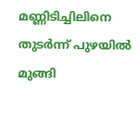മണ്ണിടിച്ചിലിനെ തുടര്‍ന്ന് പുഴയില്‍ മുങ്ങി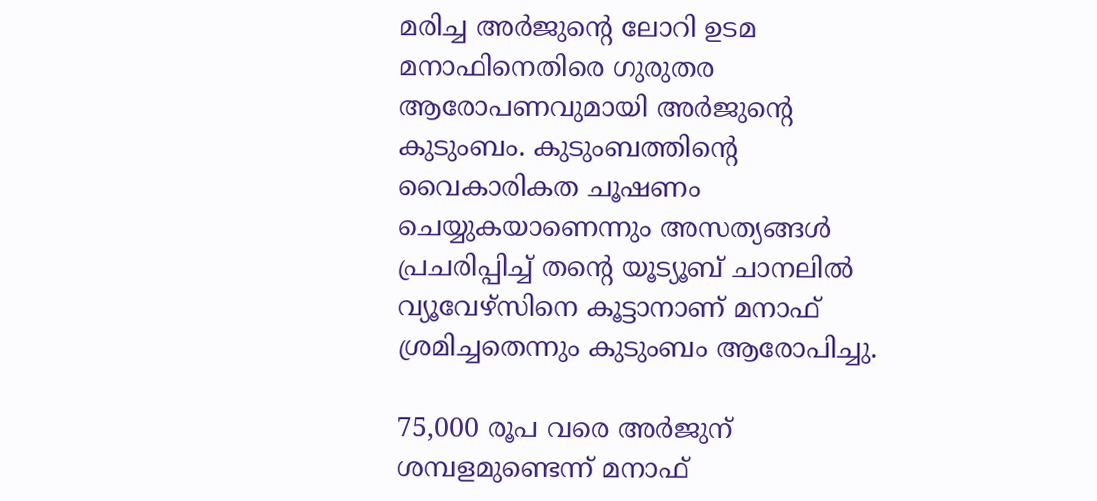മരിച്ച അര്‍ജുന്റെ ലോറി ഉടമ മനാഫിനെതിരെ ഗുരുതര ആരോപണവുമായി അര്‍ജുന്റെ കുടുംബം. കുടുംബത്തിന്റെ വൈകാരികത ചൂഷണം ചെയ്യുകയാണെന്നും അസത്യങ്ങള്‍ പ്രചരിപ്പിച്ച് തന്റെ യൂട്യൂബ് ചാനലില്‍ വ്യൂവേഴ്‌സിനെ കൂട്ടാനാണ് മനാഫ് ശ്രമിച്ചതെന്നും കുടുംബം ആരോപിച്ചു.

75,000 രൂപ വരെ അര്‍ജുന് ശമ്പളമുണ്ടെന്ന് മനാഫ്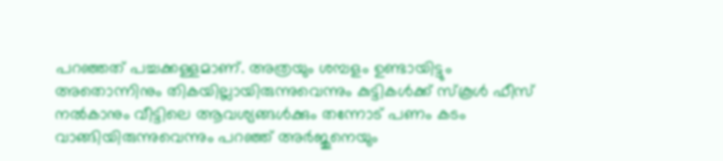പറഞ്ഞത് പച്ചക്കള്ളമാണ്. അത്രയും ശമ്പളം ഉണ്ടായിട്ടും അതൊന്നിനും തികയില്ലായിരുന്നുവെന്നും കുട്ടികള്‍ക്ക് സ്‌കൂള്‍ ഫീസ് നല്‍കാനും വീട്ടിലെ ആവശ്യങ്ങള്‍ക്കും തന്നോട് പണം കടം വാങ്ങിയിരുന്നുവെന്നും പറഞ്ഞ് അര്‍ജുനെയും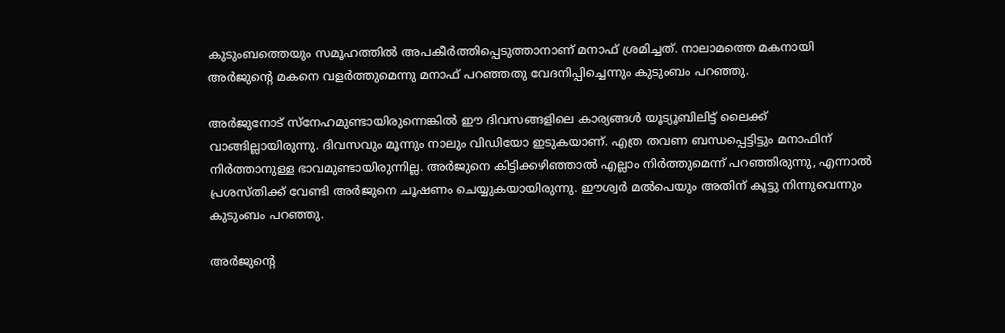കുടുംബത്തെയും സമൂഹത്തില്‍ അപകീര്‍ത്തിപ്പെടുത്താനാണ് മനാഫ് ശ്രമിച്ചത്. നാലാമത്തെ മകനായി അര്‍ജുന്റെ മകനെ വളര്‍ത്തുമെന്നു മനാഫ് പറഞ്ഞതു വേദനിപ്പിച്ചെന്നും കുടുംബം പറഞ്ഞു.

അര്‍ജുനോട് സ്‌നേഹമുണ്ടായിരുന്നെങ്കില്‍ ഈ ദിവസങ്ങളിലെ കാര്യങ്ങള്‍ യൂട്യൂബിലിട്ട് ലൈക്ക് വാങ്ങില്ലായിരുന്നു. ദിവസവും മൂന്നും നാലും വിഡിയോ ഇടുകയാണ്. എത്ര തവണ ബന്ധപ്പെട്ടിട്ടും മനാഫിന് നിര്‍ത്താനുള്ള ഭാവമുണ്ടായിരുന്നില്ല. അര്‍ജുനെ കിട്ടിക്കഴിഞ്ഞാല്‍ എല്ലാം നിര്‍ത്തുമെന്ന് പറഞ്ഞിരുന്നു, എന്നാല്‍ പ്രശസ്തിക്ക് വേണ്ടി അര്‍ജുനെ ചൂഷണം ചെയ്യുകയായിരുന്നു. ഈശ്വര്‍ മല്‍പെയും അതിന് കൂട്ടു നിന്നുവെന്നും കുടുംബം പറഞ്ഞു.

അര്‍ജുന്റെ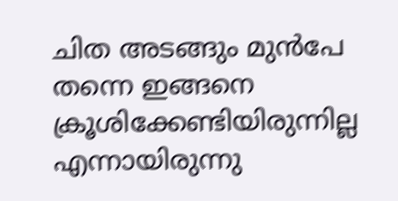ചിത അടങ്ങും മുന്‍പേ തന്നെ ഇങ്ങനെ ക്രൂശിക്കേണ്ടിയിരുന്നില്ല എന്നായിരുന്നു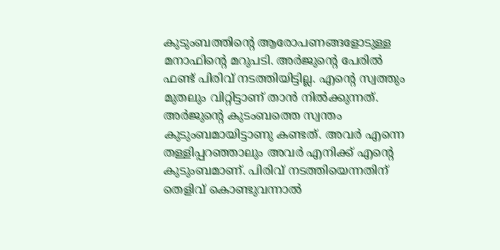കുടുംബത്തിന്റെ ആരോപണങ്ങളോടുള്ള മനാഫിന്റെ മറുപടി. അര്‍ജുന്റെ പേരില്‍ ഫണ്ട് പിരിവ് നടത്തിയിട്ടില്ല. എന്റെ സ്വത്തും മുതലും വിറ്റിട്ടാണ് താന്‍ നില്‍ക്കുന്നത്. അര്‍ജുന്റെ കുടംബത്തെ സ്വന്തം കുടുംബമായിട്ടാണു കണ്ടത്. അവര്‍ എന്നെ തള്ളിപ്പറഞ്ഞാലും അവര്‍ എനിക്ക് എന്റെ കുടുംബമാണ്. പിരിവ് നടത്തിയെന്നതിന് തെളിവ് കൊണ്ടുവന്നാല്‍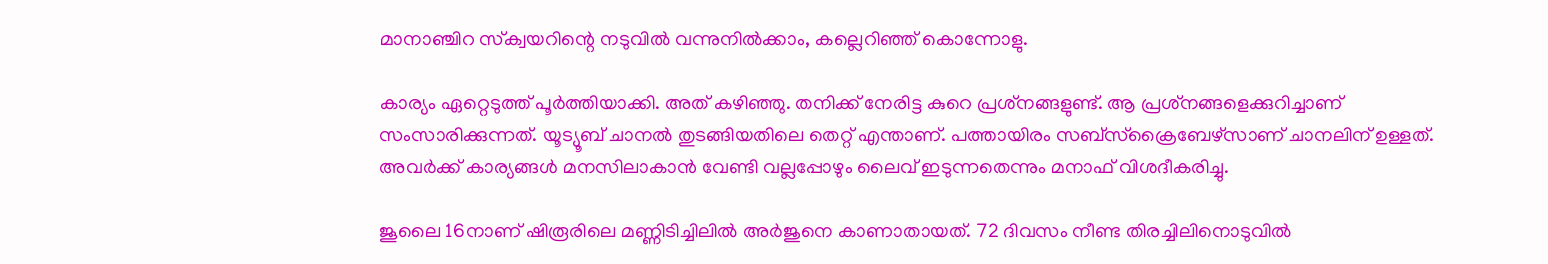മാനാഞ്ചിറ സ്‌ക്വയറിന്റെ നടുവില്‍ വന്നുനില്‍ക്കാം, കല്ലെറിഞ്ഞ് കൊന്നോളു.

കാര്യം ഏറ്റെടുത്ത് പൂര്‍ത്തിയാക്കി. അത് കഴിഞ്ഞു. തനിക്ക് നേരിട്ട കുറെ പ്രശ്‌നങ്ങളുണ്ട്. ആ പ്രശ്‌നങ്ങളെക്കുറിച്ചാണ് സംസാരിക്കുന്നത്. യൂട്യൂബ് ചാനല്‍ തുടങ്ങിയതിലെ തെറ്റ് എന്താണ്. പത്തായിരം സബ്‌സ്‌ക്രൈബേഴ്‌സാണ് ചാനലിന് ഉള്ളത്. അവര്‍ക്ക് കാര്യങ്ങള്‍ മനസിലാകാന്‍ വേണ്ടി വല്ലപ്പോഴും ലൈവ് ഇടുന്നതെന്നും മനാഫ് വിശദീകരിച്ചു.

ജൂലൈ 16നാണ് ഷിരൂരിലെ മണ്ണിടിച്ചിലില്‍ അര്‍ജുനെ കാണാതായത്. 72 ദിവസം നീണ്ട തിരച്ചിലിനൊടുവില്‍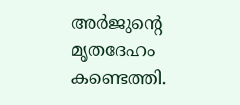അര്‍ജുന്റെ മൃതദേഹം കണ്ടെത്തി.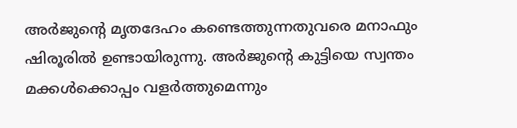അര്‍ജുന്റെ മൃതദേഹം കണ്ടെത്തുന്നതുവരെ മനാഫും ഷിരൂരില്‍ ഉണ്ടായിരുന്നു. അര്‍ജുന്റെ കുട്ടിയെ സ്വന്തം മക്കള്‍ക്കൊപ്പം വളര്‍ത്തുമെന്നും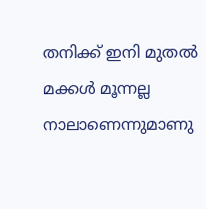തനിക്ക് ഇനി മുതല്‍ മക്കള്‍ മൂന്നല്ല നാലാണെന്നുമാണു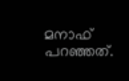മനാഫ് പറഞ്ഞത്.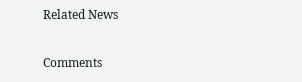Related News

Comments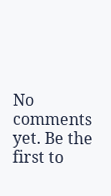No comments yet. Be the first to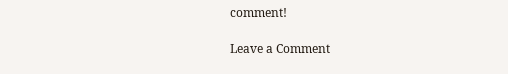comment!

Leave a Comment